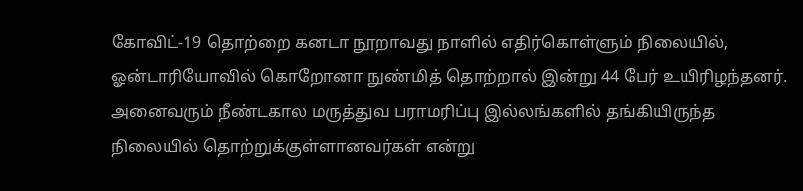கோவிட்-19 தொற்றை கனடா நூறாவது நாளில் எதிர்கொள்ளும் நிலையில், ஓன்டாரியோவில் கொறோனா நுண்மித் தொற்றால் இன்று 44 பேர் உயிரிழந்தனர். அனைவரும் நீண்டகால மருத்துவ பராமரிப்பு இல்லங்களில் தங்கியிருந்த நிலையில் தொற்றுக்குள்ளானவர்கள் என்று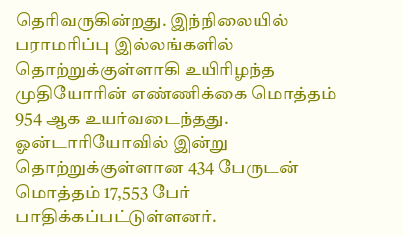தெரிவருகின்றது. இந்நிலையில் பராமரிப்பு இல்லங்களில் தொற்றுக்குள்ளாகி உயிரிழந்த முதியோரின் எண்ணிக்கை மொத்தம் 954 ஆக உயர்வடைந்தது.
ஓன்டாரியோவில் இன்று தொற்றுக்குள்ளான 434 பேருடன் மொத்தம் 17,553 பேர் பாதிக்கப்பட்டுள்ளனர்.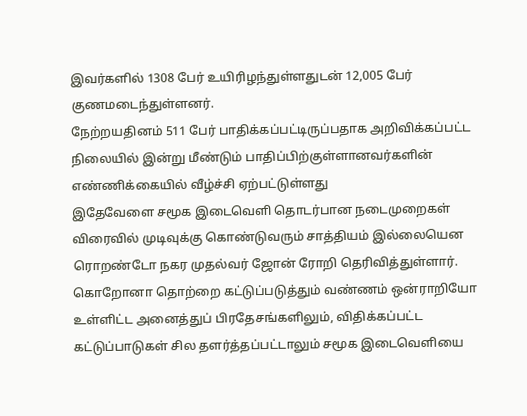இவர்களில் 1308 பேர் உயிரிழந்துள்ளதுடன் 12,005 பேர் குணமடைந்துள்ளனர்.
நேற்றயதினம் 511 பேர் பாதிக்கப்பட்டிருப்பதாக அறிவிக்கப்பட்ட நிலையில் இன்று மீண்டும் பாதிப்பிற்குள்ளானவர்களின் எண்ணிக்கையில் வீழ்ச்சி ஏற்பட்டுள்ளது
இதேவேளை சமூக இடைவெளி தொடர்பான நடைமுறைகள் விரைவில் முடிவுக்கு கொண்டுவரும் சாத்தியம் இல்லையென ரொறண்டோ நகர முதல்வர் ஜோன் ரோறி தெரிவித்துள்ளார்.
கொறோனா தொற்றை கட்டுப்படுத்தும் வண்ணம் ஒன்ராறியோ உள்ளிட்ட அனைத்துப் பிரதேசங்களிலும், விதிக்கப்பட்ட கட்டுப்பாடுகள் சில தளர்த்தப்பட்டாலும் சமூக இடைவெளியை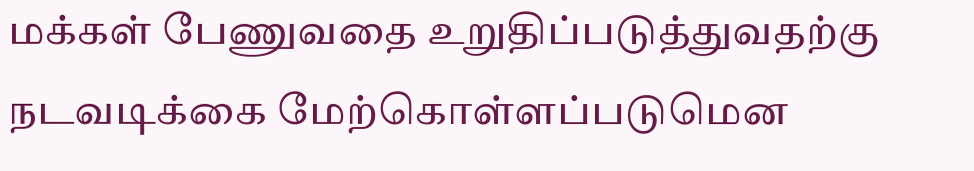மக்கள் பேணுவதை உறுதிப்படுத்துவதற்கு நடவடிக்கை மேற்கொள்ளப்படுமென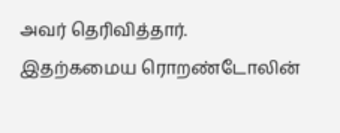அவர் தெரிவித்தார்.
இதற்கமைய ரொறண்டோலின்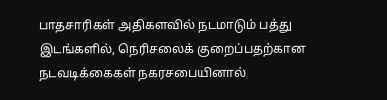பாதசாரிகள் அதிகளவில் நடமாடும் பத்து இடங்களில், நெரிசலைக் குறைப்பதற்கான நடவடிக்கைகள் நகரசபையினால்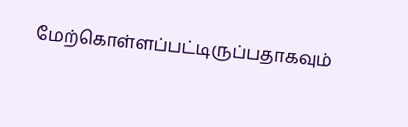மேற்கொள்ளப்பட்டிருப்பதாகவும்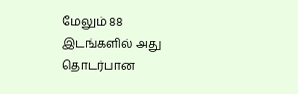மேலும் 88 இடங்களில் அது தொடர்பான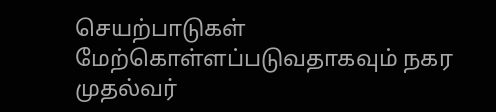செயற்பாடுகள் மேற்கொள்ளப்படுவதாகவும் நகர முதல்வர்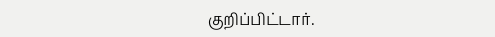குறிப்பிட்டார்.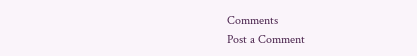Comments
Post a Comment